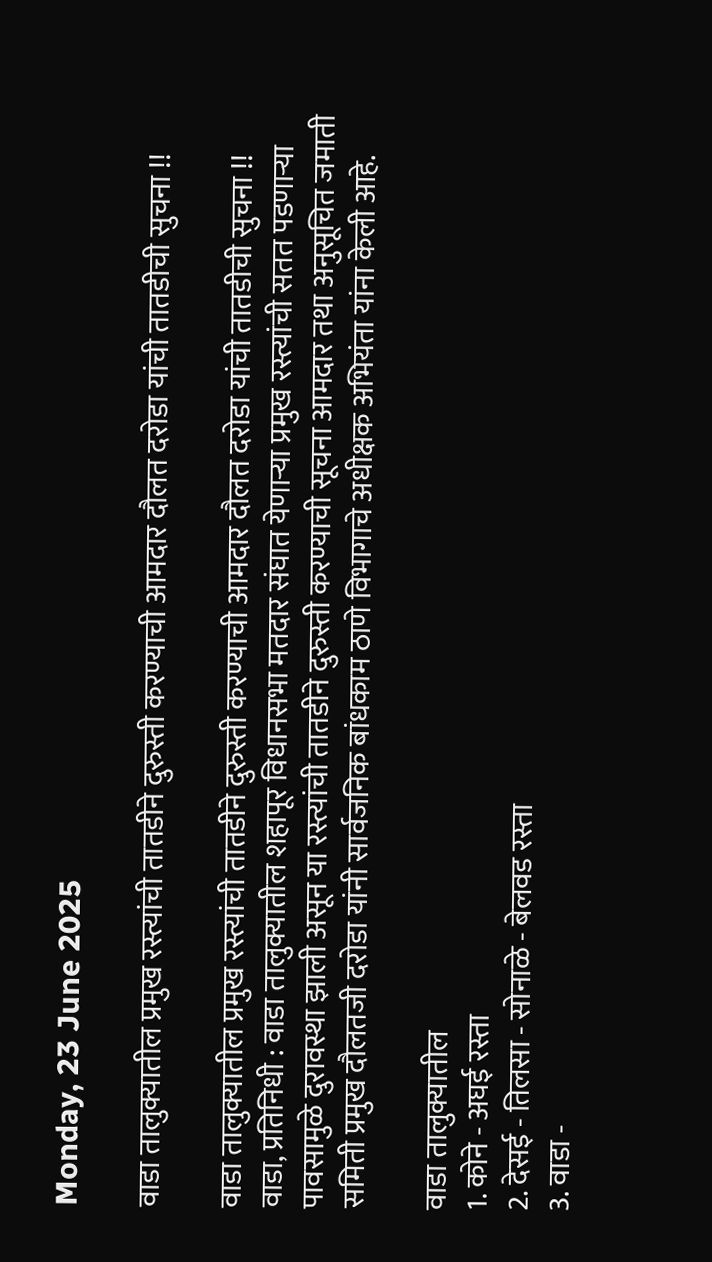Monday, 23 June 2025

वाडा तालुक्यातील प्रमुख रस्त्यांची तातडीने दुरुस्ती करण्याची आमदार दौलत दरोडा यांची तातडीची सुचना !!

वाडा तालुक्यातील प्रमुख रस्त्यांची तातडीने दुरुस्ती करण्याची आमदार दौलत दरोडा यांची तातडीची सुचना !!
वाडा, प्रतिनिधी : वाडा तालुक्यातील शहापूर विधानसभा मतदार संघात येणाऱ्या प्रमुख रस्त्यांची सतत पडणाऱ्या पावसामुळे दुरावस्था झाली असून या रस्त्यांची तातडीने दुरुस्ती करण्याची सूचना आमदार तथा अनुसूचित जमाती समिती प्रमुख दौलतजी दरोडा यांनी सार्वजनिक बांधकाम ठाणे विभागाचे अधीक्षक अभियंता यांना केली आहे.

वाडा तालुक्यातील
1. कोने - अघई रस्ता
2. देसई - तिलसा - सोनाळे - बेलवड रस्ता
3. वाडा -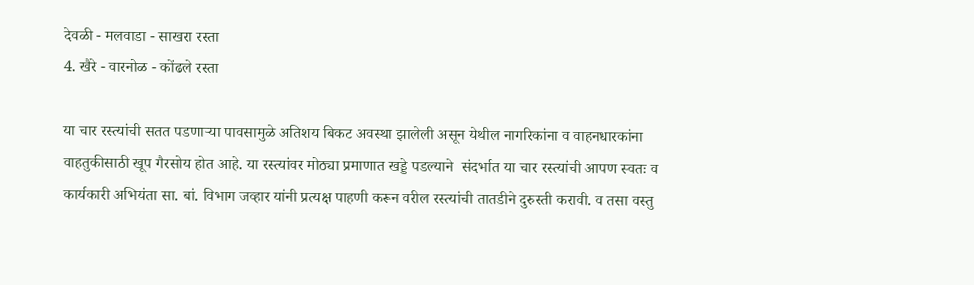देवळी - मलवाडा - साखरा रस्ता
4. खैरे - वारनोळ - कोंढले रस्ता

या चार रस्त्यांची सतत पडणाऱ्या पावसामुळे अतिशय बिकट अवस्था झालेली असून येथील नागरिकांना व वाहनधारकांना वाहतुकीसाठी खूप गैरसोय होत आहे. या रस्त्यांवर मोठ्या प्रमाणात खड्डे पडल्याने  संदर्भात या चार रस्त्यांची आपण स्वतः व कार्यकारी अभियंता सा. बां. विभाग जव्हार यांनी प्रत्यक्ष पाहणी करून वरील रस्त्यांची तातडीने दुरुस्ती करावी. व तसा वस्तु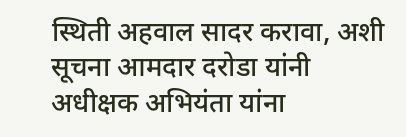स्थिती अहवाल सादर करावा, अशी सूचना आमदार दरोडा यांनी अधीक्षक अभियंता यांना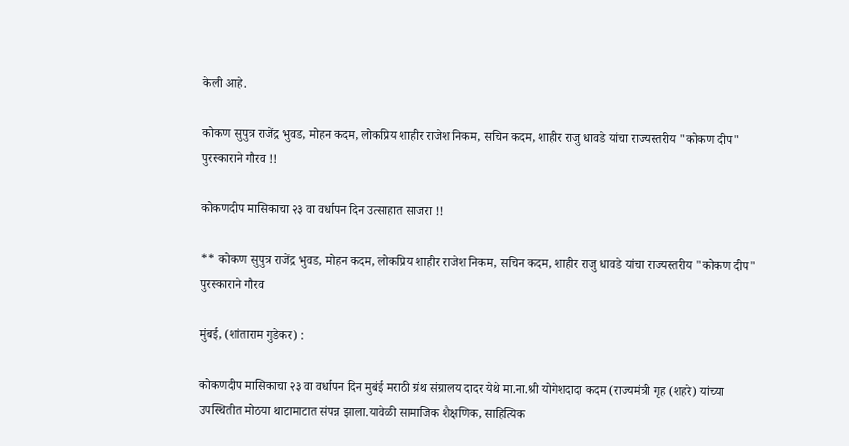केली आहे.

कोकण सुपुत्र राजेंद्र भुवड, मोहन कदम, लोकप्रिय शाहीर राजेश निकम, सचिन कदम, शाहीर राजु धावडे यांचा राज्यस्तरीय "कोकण दीप" पुरस्काराने गौरव !!

कोकणदीप मासिकाचा २३ वा वर्धापन दिन उत्साहात साजरा !!

** कोकण सुपुत्र राजेंद्र भुवड, मोहन कदम, लोकप्रिय शाहीर राजेश निकम, सचिन कदम, शाहीर राजु धावडे यांचा राज्यस्तरीय "कोकण दीप" पुरस्काराने गौरव

मुंबई, (शांताराम गुडेकर) :

कोकणदीप मासिकाचा २३ वा वर्धापन दिन मुबंई मराठी ग्रंथ संग्रालय दादर येथे मा.ना.श्री योगेशदादा कदम (राज्यमंत्री गृह (शहरे) यांच्या उपस्थितीत मोठया थाटामाटात संपन्न झाला.यावेळी सामाजिक शैक्षणिक, साहित्यिक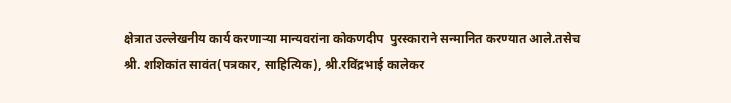क्षेत्रात उल्लेखनीय कार्य करणाऱ्या मान्यवरांना कोकणदीप  पुरस्काराने सन्मानित करण्यात आले.तसेच श्री. शशिकांत सावंत(पत्रकार, साहित्यिक), श्री.रविंद्रभाई कालेकर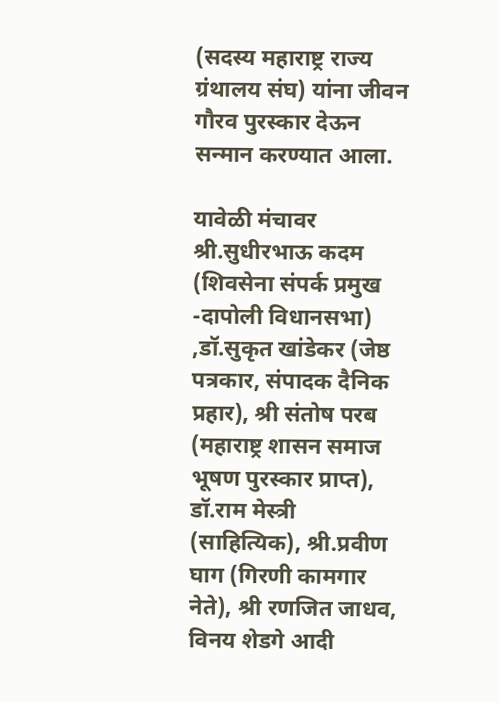(सदस्य महाराष्ट्र राज्य ग्रंथालय संघ) यांना जीवन गौरव पुरस्कार देऊन सन्मान करण्यात आला.

यावेळी मंचावर श्री.सुधीरभाऊ कदम (शिवसेना संपर्क प्रमुख -दापोली विधानसभा) ,डॉ.सुकृत खांडेकर (जेष्ठ पत्रकार, संपादक दैनिक प्रहार), श्री संतोष परब (महाराष्ट्र शासन समाज भूषण पुरस्कार प्राप्त), डॉ.राम मेस्त्री (साहित्यिक), श्री.प्रवीण घाग (गिरणी कामगार नेते), श्री रणजित जाधव, विनय शेडगे आदी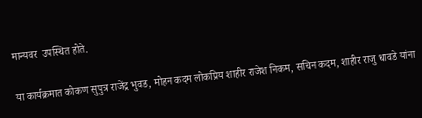मान्यवर  उपस्थित होते.

या कार्यक्रमात कोकण सुपुत्र राजेंद्र भुवड, मोहन कदम लोकप्रिय शाहीर राजेश निकम, सचिन कदम, शाहीर राजु धावडे यांना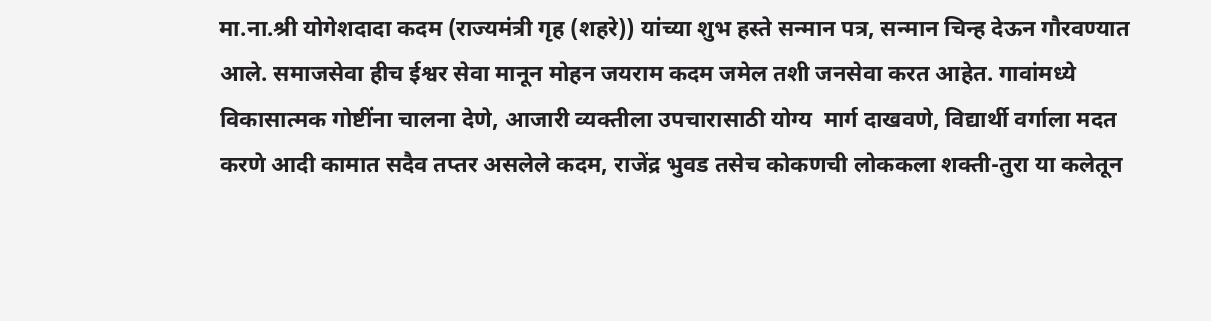मा.ना.श्री योगेशदादा कदम (राज्यमंत्री गृह (शहरे)) यांच्या शुभ हस्ते सन्मान पत्र, सन्मान चिन्ह देऊन गौरवण्यात आले. समाजसेवा हीच ईश्वर सेवा मानून मोहन जयराम कदम जमेल तशी जनसेवा करत आहेत. गावांमध्ये विकासात्मक गोष्टींना चालना देणे, आजारी व्यक्तीला उपचारासाठी योग्य  मार्ग दाखवणे, विद्यार्थी वर्गाला मदत करणे आदी कामात सदैव तप्तर असलेले कदम, राजेंद्र भुवड तसेच कोकणची लोककला शक्ती-तुरा या कलेतून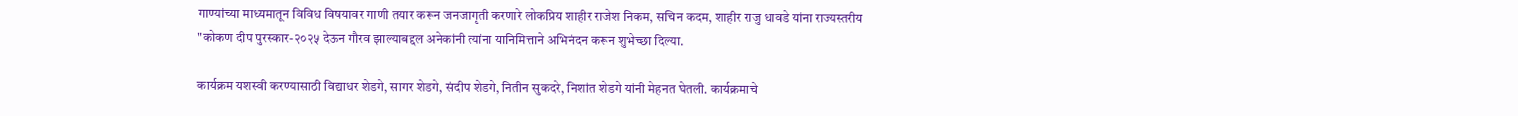गाण्यांच्या माध्यमातून विविध विषयावर गाणी तयार करून जनजागृती करणारे लोकप्रिय शाहीर राजेश निकम, सचिन कदम, शाहीर राजु धावडे यांना राज्यस्तरीय "कोकण दीप पुरस्कार-२०२५ देऊन गौरव झाल्याबद्दल अनेकांनी त्यांना यानिमित्ताने अभिनंदन करून शुभेच्छा दिल्या.

कार्यक्रम यशस्वी करण्यासाठी विद्याधर शेडगे, सागर शेडगे, संदीप शेडगे, नितीन सुकदरे, निशांत शेडगे यांनी मेहनत घेतली. कार्यक्रमाचे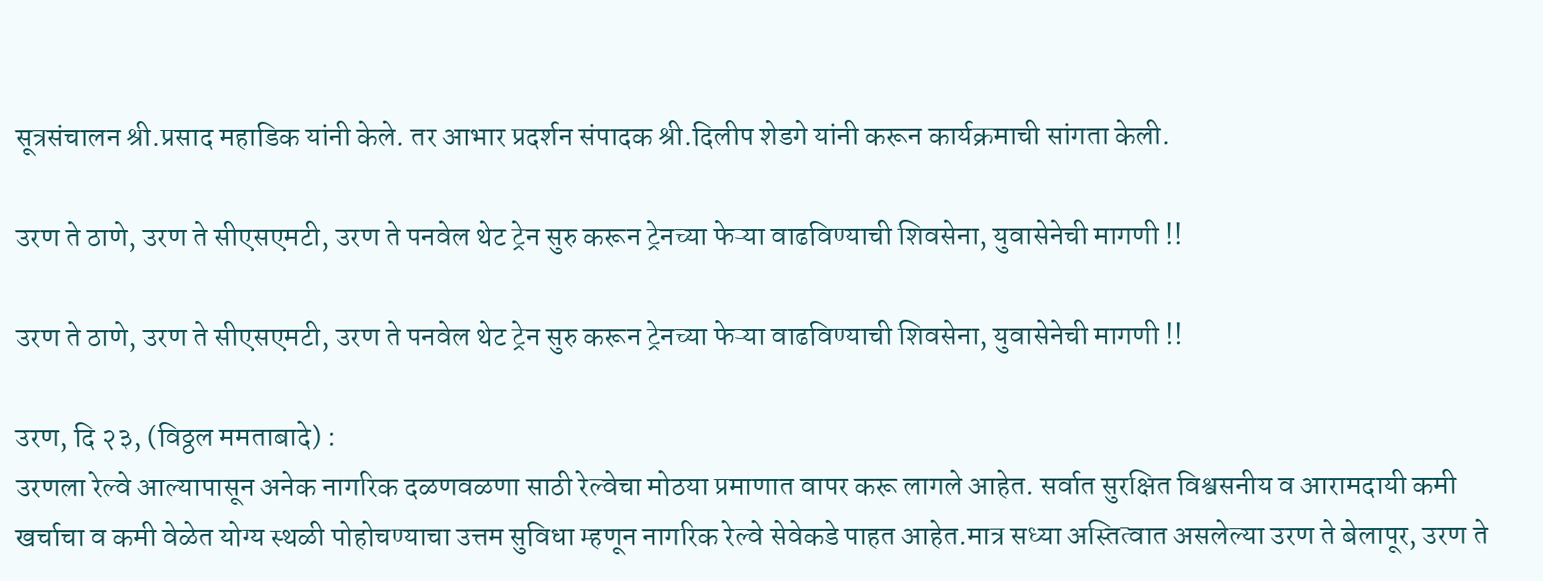सूत्रसंचालन श्री.प्रसाद महाडिक यांनी केले. तर आभार प्रदर्शन संपादक श्री.दिलीप शेडगे यांनी करून कार्यक्रमाची सांगता केली.

उरण ते ठाणे, उरण ते सीएसएमटी, उरण ते पनवेल थेट ट्रेन सुरु करून ट्रेनच्या फेऱ्या वाढविण्याची शिवसेना, युवासेनेची मागणी !!

उरण ते ठाणे, उरण ते सीएसएमटी, उरण ते पनवेल थेट ट्रेन सुरु करून ट्रेनच्या फेऱ्या वाढविण्याची शिवसेना, युवासेनेची मागणी !!

उरण, दि २३, (विठ्ठल ममताबादे) :
उरणला रेल्वे आल्यापासून अनेक नागरिक दळणवळणा साठी रेल्वेचा मोठया प्रमाणात वापर करू लागले आहेत. सर्वात सुरक्षित विश्वसनीय व आरामदायी कमी खर्चाचा व कमी वेळेत योग्य स्थळी पोहोचण्याचा उत्तम सुविधा म्हणून नागरिक रेल्वे सेवेकडे पाहत आहेत.मात्र सध्या अस्तित्वात असलेल्या उरण ते बेलापूर, उरण ते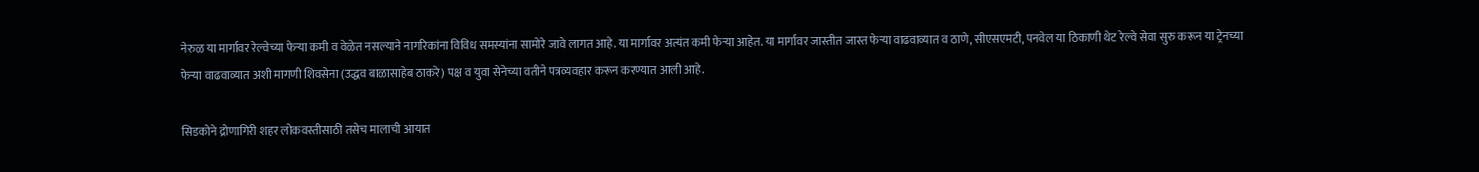नेरुळ या मार्गावर रेल्वेच्या फेऱ्या कमी व वेळेत नसल्याने नागरिकांना विविध समस्यांना सामोरे जावे लागत आहे. या मार्गावर अत्यंत कमी फेऱ्या आहेत. या मार्गावर जास्तीत जास्त फेऱ्या वाढवाव्यात व ठाणे, सीएसएमटी, पनवेल या ठिकाणी थेट रेल्वे सेवा सुरु करून या ट्रेनच्या फेऱ्या वाढवाव्यात अशी मागणी शिवसेना (उद्धव बाळासाहेब ठाकरे) पक्ष व युवा सेनेच्या वतीने पत्रव्यवहार करून करण्यात आली आहे.

सिडकोने द्रोणागिरी शहर लोकवस्तीसाठी तसेच मालाची आयात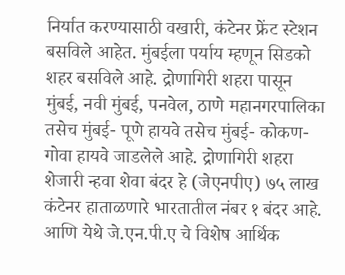निर्यात करण्यासाठी वखारी, कंटेनर फ्रेंट स्टेशन बसविले आहेत. मुंबईला पर्याय म्हणून सिडको शहर बसविले आहे. द्रोणागिरी शहरा पासून मुंबई, नवी मुंबई, पनवेल, ठाणे महानगरपालिका तसेच मुंबई- पूणे हायवे तसेच मुंबई- कोकण-गोवा हायवे जाडलेले आहे. द्रोणागिरी शहरा शेजारी न्हवा शेवा बंदर हे (जेएनपीए) ७५ लाख कंटेनर हाताळणारे भारतातील नंबर १ बंदर आहे. आणि येथे जे.एन.पी.ए चे विशेष आर्थिक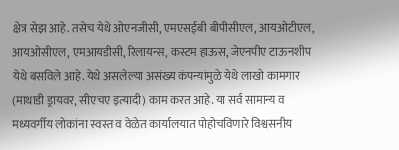क्षेत्र सेझ आहे. तसेच येथे ओएनजीसी, एमएसईबी बीपीसीएल, आयओटीएल, आयओसीएल, एमआयडीसी, रिलायन्स, कस्टम हाऊस, जेएनपीए टाऊनशीप येथे बसविले आहे. येथे असलेल्या असंख्य कंपन्यांमुळे येथे लाखो कामगार (माथाडी ड्रायवर, सीएचए इत्यादी) काम करत आहे. या सर्व सामान्य व मध्यवर्गीय लोकांना स्वस्त व वेळेत कार्यालयात पोहोचविणारे विश्वसनीय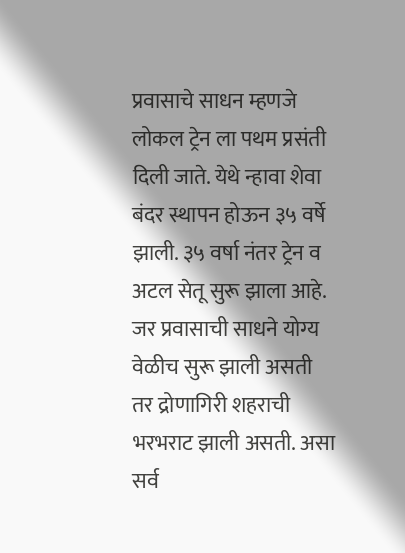प्रवासाचे साधन म्हणजे लोकल ट्रेन ला पथम प्रसंती दिली जाते. येथे न्हावा शेवा बंदर स्थापन होऊन ३५ वर्षे झाली. ३५ वर्षा नंतर ट्रेन व अटल सेतू सुरू झाला आहे. जर प्रवासाची साधने योग्य वेळीच सुरू झाली असती तर द्रोणागिरी शहराची भरभराट झाली असती. असा सर्व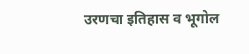उरणचा इतिहास व भूगोल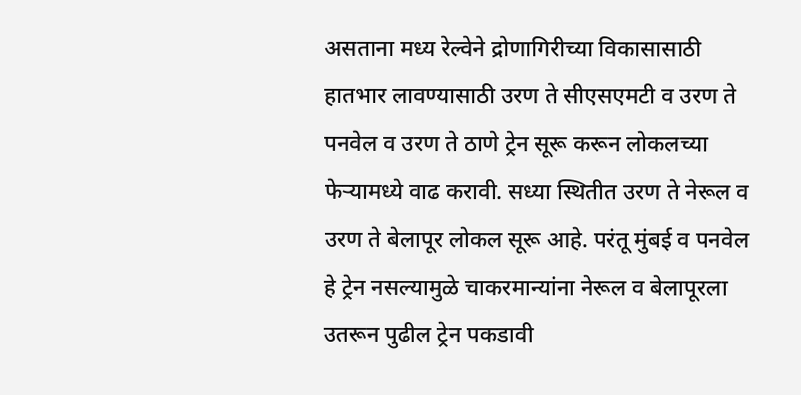असताना मध्य रेल्वेने द्रोणागिरीच्या विकासासाठी हातभार लावण्यासाठी उरण ते सीएसएमटी व उरण ते पनवेल व उरण ते ठाणे ट्रेन सूरू करून लोकलच्या फेऱ्यामध्ये वाढ करावी. सध्या स्थितीत उरण ते नेरूल व उरण ते बेलापूर लोकल सूरू आहे. परंतू मुंबई व पनवेल हे ट्रेन नसल्यामुळे चाकरमान्यांना नेरूल व बेलापूरला उतरून पुढील ट्रेन पकडावी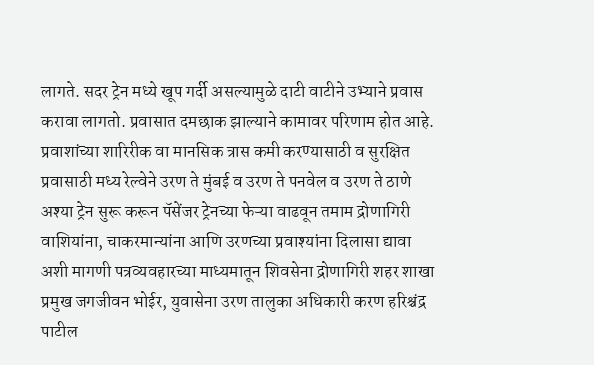लागते. सदर ट्रेन मध्ये खूप गर्दी असल्यामुळे दाटी वाटीने उभ्याने प्रवास करावा लागतो. प्रवासात दमछाक झाल्याने कामावर परिणाम होत आहे. प्रवाशांच्या शारिरीक वा मानसिक त्रास कमी करण्यासाठी व सुरक्षित प्रवासाठी मध्य रेल्वेने उरण ते मुंबई व उरण ते पनवेल व उरण ते ठाणे अश्या ट्रेन सुरू करून पॅसेंजर ट्रेनच्या फेऱ्या वाढवून तमाम द्रोणागिरी वाशियांना, चाकरमान्यांना आणि उरणच्या प्रवाश्यांना दिलासा द्यावा अशी मागणी पत्रव्यवहारच्या माध्यमातून शिवसेना द्रोणागिरी शहर शाखा प्रमुख जगजीवन भोईर, युवासेना उरण तालुका अधिकारी करण हरिश्चंद्र पाटील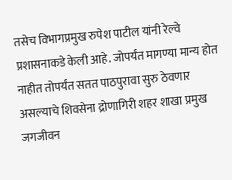तसेच विभागप्रमुख रुपेश पाटील यांनी रेल्वे प्रशासनाकडे केली आहे. जोपर्यंत मागण्या मान्य होत नाहीत तोपर्यंत सतत पाठपुरावा सुरु ठेवणार असल्याचे शिवसेना द्रोणागिरी शहर शाखा प्रमुख जगजीवन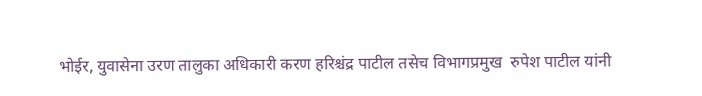भोईर, युवासेना उरण तालुका अधिकारी करण हरिश्चंद्र पाटील तसेच विभागप्रमुख  रुपेश पाटील यांनी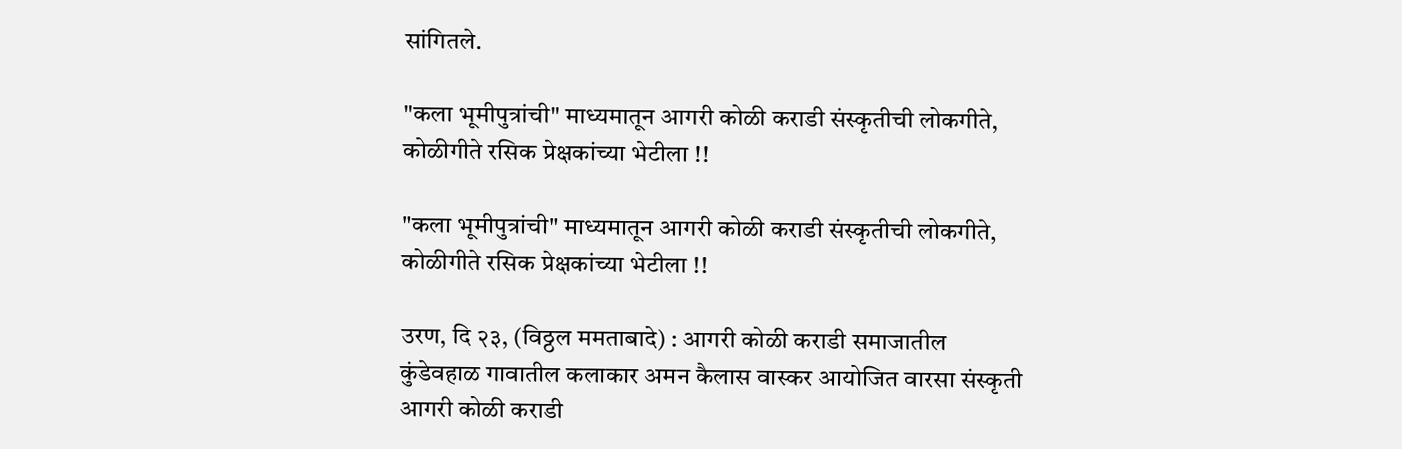सांगितले.

"कला भूमीपुत्रांची" माध्यमातून आगरी कोळी कराडी संस्कृतीची लोकगीते, कोळीगीते रसिक प्रेक्षकांच्या भेटीला‌ !!

"कला भूमीपुत्रांची" माध्यमातून आगरी कोळी कराडी संस्कृतीची लोकगीते, कोळीगीते रसिक प्रेक्षकांच्या भेटीला‌ !!

उरण, दि २३, (विठ्ठल ममताबादे) : आगरी कोळी कराडी समाजातील कुंडेवहाळ गावातील कलाकार अमन कैलास वास्कर आयोजित वारसा संस्कृती आगरी कोळी कराडी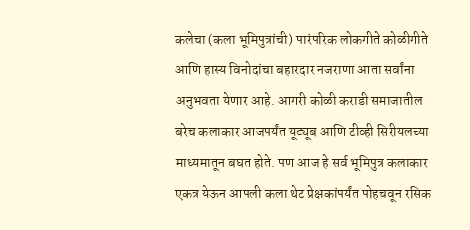कलेचा (कला भूमिपुत्रांची) पारंपरिक लोकगीते कोळीगीते आणि हास्य विनोदांचा बहारदार नजराणा आता सर्वांना अनुभवता येणार आहे. आगरी कोळी कराडी समाजातील बरेच कलाकार आजपर्यंत यूट्यूब आणि टीव्ही सिरीयलच्या माध्यमातून बघत होते. पण आज हे सर्व भूमिपुत्र कलाकार एकत्र येऊन आपली कला थेट प्रेक्षकांपर्यंत पोहचवून रसिक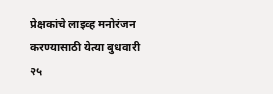प्रेक्षकांचे लाइव्ह मनोरंजन करण्यासाठी येत्या बुधवारी २५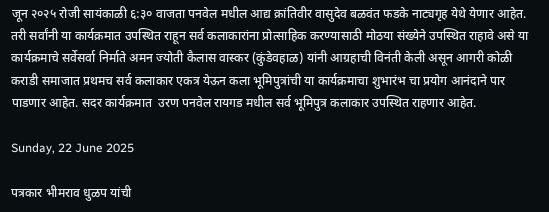जून २०२५ रोजी सायंकाळी ६:३० वाजता पनवेल मधील आद्य क्रांतिवीर वासुदेव बळवंत फडके नाट्यगृह येथे येणार आहेत. तरी सर्वांनी या कार्यक्रमात उपस्थित राहून सर्व कलाकारांना प्रोत्साहिक करण्यासाठी मोठया संख्येने उपस्थित राहावे असे या कार्यक्रमाचे सर्वेसर्वा निर्माते अमन ज्योती कैलास वास्कर (कुंडेवहाळ) यांनी आग्रहाची विनंती केली असून आगरी कोळी कराडी समाजात प्रथमच सर्व कलाकार एकत्र येऊन कला भूमिपुत्रांची या कार्यक्रमाचा शुभारंभ चा प्रयोग आनंदाने पार पाडणार आहेत. सदर कार्यक्रमात  उरण पनवेल रायगड मधील सर्व भूमिपुत्र कलाकार उपस्थित राहणार आहेत.

Sunday, 22 June 2025

पत्रकार भीमराव धुळप यांची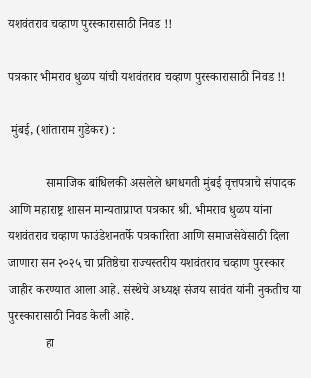यशवंतराव चव्हाण पुरस्कारासाठी निवड !!

पत्रकार भीमराव धुळप यांची यशवंतराव चव्हाण पुरस्कारासाठी निवड !!

 मुंबई, (शांताराम गुडेकर) :

            सामाजिक बांधिलकी असलेले धगधगती मुंबई वृत्तपत्राचे संपादक आणि महाराष्ट्र शासन मान्यताप्राप्त पत्रकार श्री. भीमराव धुळप यांना यशवंतराव चव्हाण फाउंडेशनतर्फे पत्रकारिता आणि समाजसेवेसाठी दिला जाणारा सन २०२५ चा प्रतिष्ठेचा राज्यस्तरीय यशवंतराव चव्हाण पुरस्कार जाहीर करण्यात आला आहे. संस्थेचे अध्यक्ष संजय सावंत यांनी नुकतीच या पुरस्कारासाठी निवड केली आहे.
            हा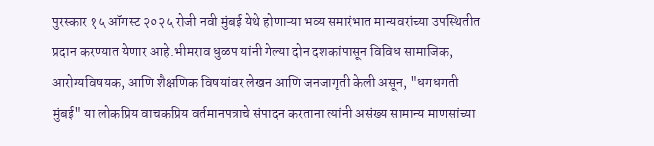पुरस्कार १५ ऑगस्ट २०२५ रोजी नवी मुंबई येथे होणाऱ्या भव्य समारंभात मान्यवरांच्या उपस्थितीत प्रदान करण्यात येणार आहे.भीमराव धुळप यांनी गेल्या दोन दशकांपासून विविध सामाजिक, आरोग्यविषयक, आणि शैक्षणिक विषयांवर लेखन आणि जनजागृती केली असून, "धगधगती मुंबई" या लोकप्रिय वाचकप्रिय वर्तमानपत्राचे संपादन करताना त्यांनी असंख्य सामान्य माणसांच्या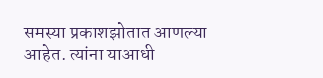समस्या प्रकाशझोतात आणल्या आहेत. त्यांना याआधी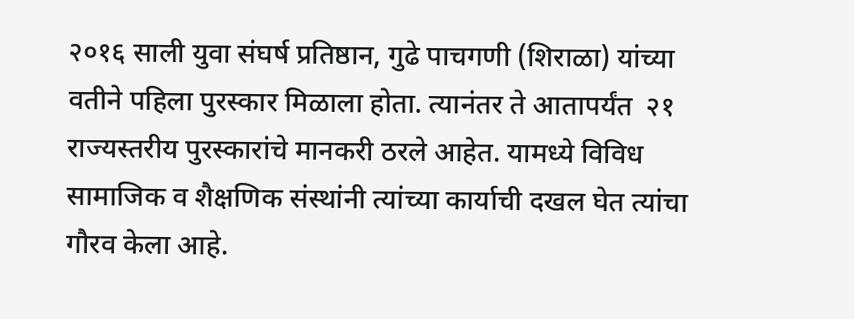२०१६ साली युवा संघर्ष प्रतिष्ठान, गुढे पाचगणी (शिराळा) यांच्या वतीने पहिला पुरस्कार मिळाला होता. त्यानंतर ते आतापर्यंत  २१ राज्यस्तरीय पुरस्कारांचे मानकरी ठरले आहेत. यामध्ये विविध सामाजिक व शैक्षणिक संस्थांनी त्यांच्या कार्याची दखल घेत त्यांचा गौरव केला आहे.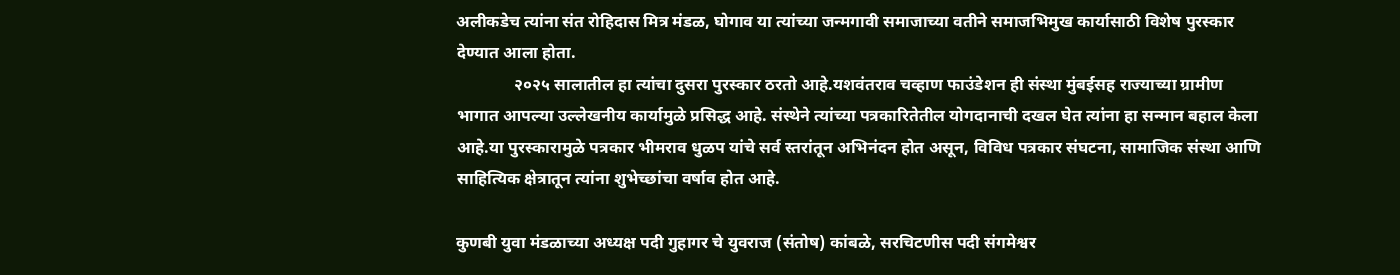अलीकडेच त्यांना संत रोहिदास मित्र मंडळ, घोगाव या त्यांच्या जन्मगावी समाजाच्या वतीने समाजभिमुख कार्यासाठी विशेष पुरस्कार देण्यात आला होता.
              २०२५ सालातील हा त्यांचा दुसरा पुरस्कार ठरतो आहे.यशवंतराव चव्हाण फाउंडेशन ही संस्था मुंबईसह राज्याच्या ग्रामीण भागात आपल्या उल्लेखनीय कार्यामुळे प्रसिद्ध आहे. संस्थेने त्यांच्या पत्रकारितेतील योगदानाची दखल घेत त्यांना हा सन्मान बहाल केला आहे.या पुरस्कारामुळे पत्रकार भीमराव धुळप यांचे सर्व स्तरांतून अभिनंदन होत असून, विविध पत्रकार संघटना, सामाजिक संस्था आणि साहित्यिक क्षेत्रातून त्यांना शुभेच्छांचा वर्षाव होत आहे.

कुणबी युवा मंडळाच्या अध्यक्ष पदी गुहागर चे युवराज (संतोष) कांबळे, सरचिटणीस पदी संगमेश्वर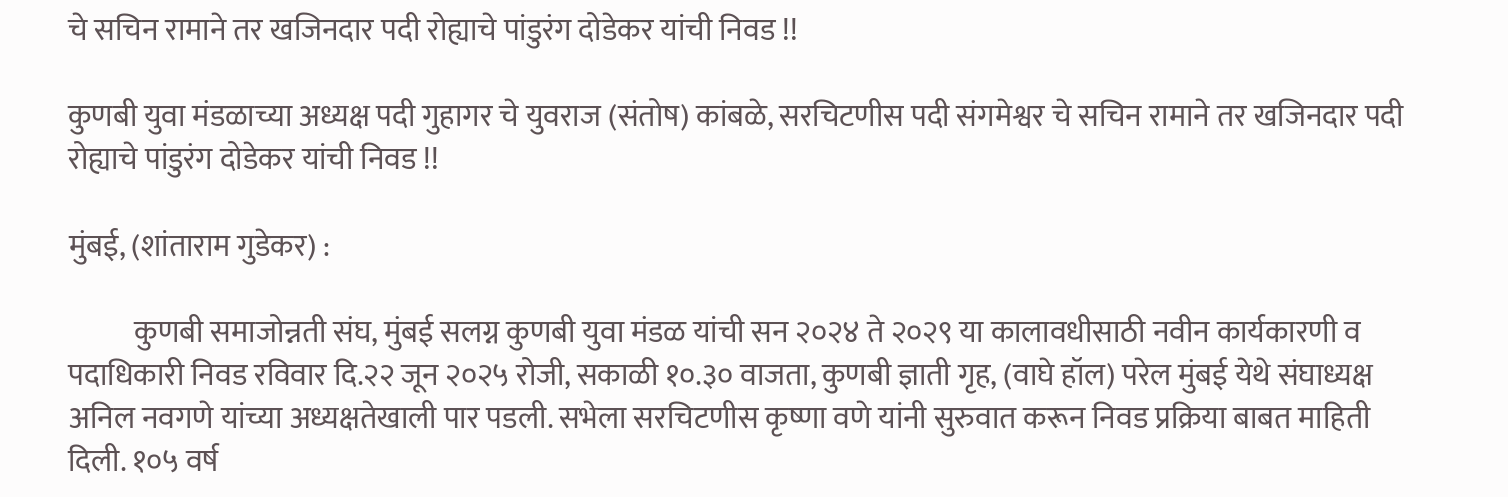चे सचिन रामाने तर खजिनदार पदी रोह्याचे पांडुरंग दोडेकर यांची निवड !!

कुणबी युवा मंडळाच्या अध्यक्ष पदी गुहागर चे युवराज (संतोष) कांबळे, सरचिटणीस पदी संगमेश्वर चे सचिन रामाने तर खजिनदार पदी रोह्याचे पांडुरंग दोडेकर यांची निवड !!

मुंबई, (शांताराम गुडेकर) :

           कुणबी समाजोन्नती संघ, मुंबई सलग्न कुणबी युवा मंडळ यांची सन २०२४ ते २०२९ या कालावधीसाठी नवीन कार्यकारणी व पदाधिकारी निवड रविवार दि.२२ जून २०२५ रोजी, सकाळी १०.३० वाजता, कुणबी ज्ञाती गृह, (वाघे हॉल) परेल मुंबई येथे संघाध्यक्ष अनिल नवगणे यांच्या अध्यक्षतेखाली पार पडली. सभेला सरचिटणीस कृष्णा वणे यांनी सुरुवात करून निवड प्रक्रिया बाबत माहिती दिली. १०५ वर्ष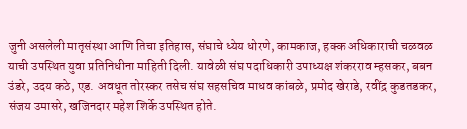जुनी असलेली मातृसंस्था आणि तिचा इतिहास, संघाचे ध्येय धोरणे, कामकाज, हक्क अधिकाराची चळवळ याची उपस्थित युवा प्रतिनिधीना माहिती दिली. यावेळी संघ पदाधिकारी उपाध्यक्ष शंकरराव म्हसकर, बबन उंडरे, उदय कठे, एड. अवधूत तोरस्कर तसेच संघ सहसचिव माधव कांबळे, प्रमोद खेराडे, रवींद्र कुडतडकर, संजय उमासरे, खजिनदार महेश शिर्के उपस्थित होते.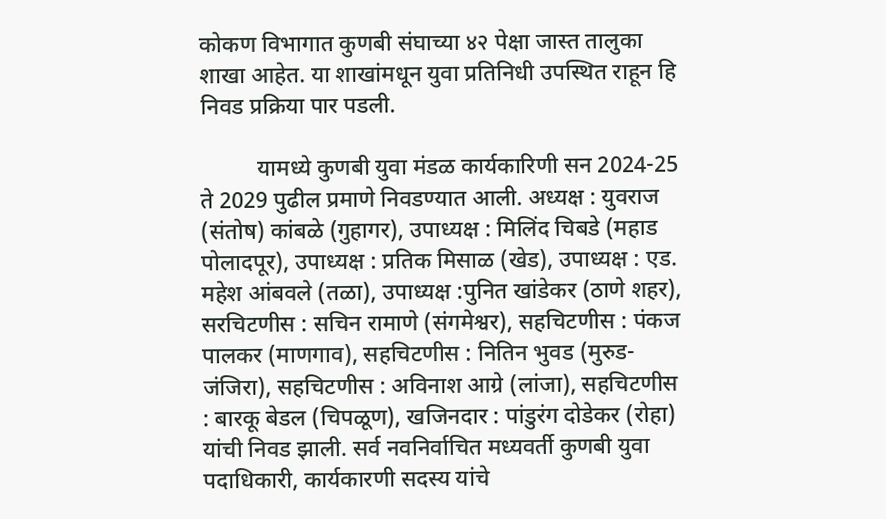कोकण विभागात कुणबी संघाच्या ४२ पेक्षा जास्त तालुका शाखा आहेत. या शाखांमधून युवा प्रतिनिधी उपस्थित राहून हि निवड प्रक्रिया पार पडली.

          यामध्ये कुणबी युवा मंडळ कार्यकारिणी सन 2024-25 ते 2029 पुढील प्रमाणे निवडण्यात आली. अध्यक्ष : युवराज (संतोष) कांबळे (गुहागर), उपाध्यक्ष : मिलिंद चिबडे (महाड पोलादपूर), उपाध्यक्ष : प्रतिक मिसाळ (खेड), उपाध्यक्ष : एड. महेश आंबवले (तळा), उपाध्यक्ष :पुनित खांडेकर (ठाणे शहर), सरचिटणीस : सचिन रामाणे (संगमेश्वर), सहचिटणीस : पंकज पालकर (माणगाव), सहचिटणीस : नितिन भुवड (मुरुड-जंजिरा), सहचिटणीस : अविनाश आग्रे (लांजा), सहचिटणीस : बारकू बेडल (चिपळूण), खजिनदार : पांडुरंग दोडेकर (रोहा) यांची निवड झाली. सर्व नवनिर्वाचित मध्यवर्ती कुणबी युवा पदाधिकारी, कार्यकारणी सदस्य यांचे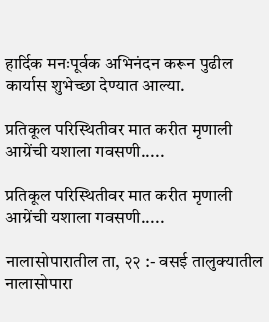हार्दिक मनःपूर्वक अभिनंदन करून पुढील कार्यास शुभेच्छा देण्यात आल्या.

प्रतिकूल परिस्थितीवर मात करीत मृणाली आग्रेंची यशाला गवसणी.....

प्रतिकूल परिस्थितीवर मात करीत मृणाली आग्रेंची यशाला गवसणी.....

नालासोपारातील ता, २२ :- वसई तालुक्यातील नालासोपारा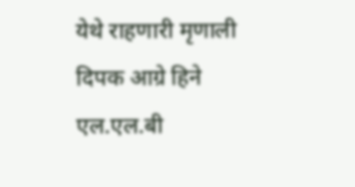येथे राहणारी मृणाली दिपक आग्रे हिने एल.एल.बी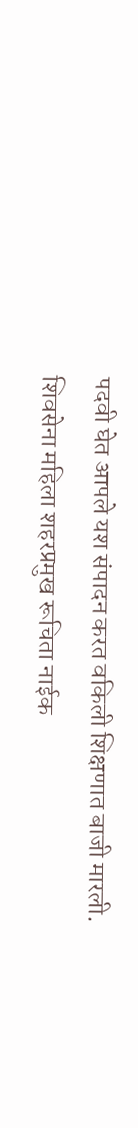पदवी घेत आपले यश संपादन करत वकिली शिक्षणात बाजी मारली.
शिवसेना महिला शहरप्रमुख रूचिता नाईक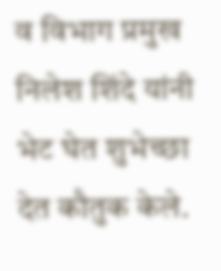व विभाग प्रमुख निलेश शिंदे यांनी भेट घेत शुभेच्छा देत कौतुक केले.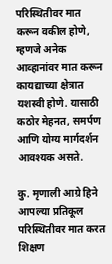परिस्थितीवर मात करून वकील होणे, म्हणजे अनेक आव्हानांवर मात करून कायद्याच्या क्षेत्रात यशस्वी होणे. यासाठी कठोर मेहनत, समर्पण आणि योग्य मार्गदर्शन आवश्यक असते.

कु. मृणाली आग्रे हिने आपल्या प्रतिकूल परिस्थितीवर मात करत शिक्षण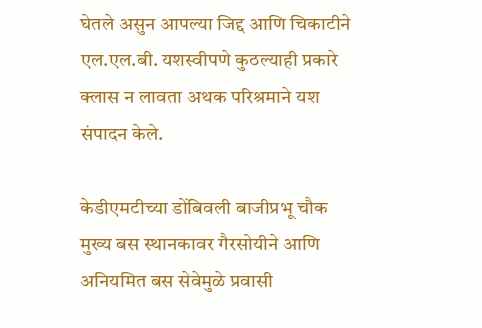घेतले असुन आपल्या जिद्द आणि चिकाटीने एल.एल.बी. यशस्वीपणे कुठल्याही प्रकारे क्लास न लावता अथक परिश्रमाने यश संपादन केले.

केडीएमटीच्या डोंबिवली बाजीप्रभू चौक मुख्य बस स्थानकावर गैरसोयीने आणि अनियमित बस सेवेमुळे प्रवासी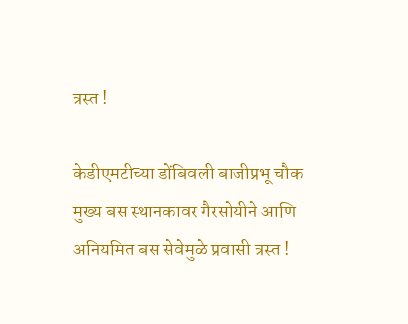त्रस्त !

केडीएमटीच्या डोंबिवली बाजीप्रभू चौक मुख्य बस स्थानकावर गैरसोयीने आणि अनियमित बस सेवेमुळे प्रवासी त्रस्त !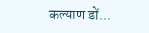कल्याण डों...